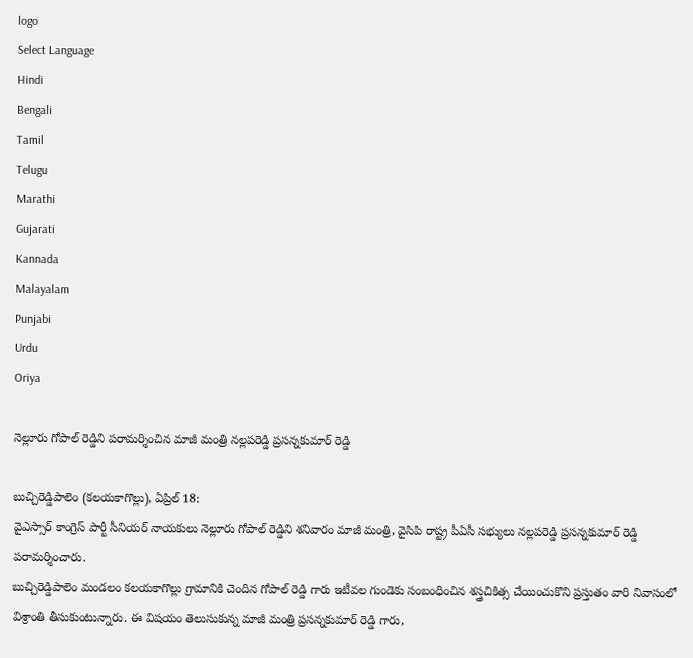logo
Select Language
Hindi
Bengali
Tamil
Telugu
Marathi
Gujarati
Kannada
Malayalam
Punjabi
Urdu
Oriya

నెల్లూరు గోపాల్ రెడ్డిని పరామర్శించిన మాజీ మంత్రి నల్లపరెడ్డి ప్రసన్నకుమార్ రెడ్డి

బుచ్చిరెడ్డిపాలెం (కలయకాగొల్లు), ఏప్రిల్ 18:
వైఎస్సార్ కాంగ్రెస్ పార్టీ సీనియర్ నాయకులు నెల్లూరు గోపాల్ రెడ్డిని శనివారం మాజీ మంత్రి, వైసిపి రాష్ట్ర పీఏసీ సభ్యులు నల్లపరెడ్డి ప్రసన్నకుమార్ రెడ్డి పరామర్శించారు.
బుచ్చిరెడ్డిపాలెం మండలం కలయకాగొల్లు గ్రామానికి చెందిన గోపాల్ రెడ్డి గారు ఇటీవల గుండెకు సంబంధించిన శస్త్రచికిత్స చేయించుకొని ప్రస్తుతం వారి నివాసంలో విశ్రాంతి తీసుకుంటున్నారు. ఈ విషయం తెలుసుకున్న మాజీ మంత్రి ప్రసన్నకుమార్ రెడ్డి గారు,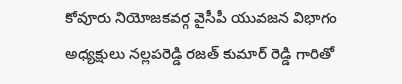కోవూరు నియోజకవర్గ వైసీపీ యువజన విభాగం అధ్యక్షులు నల్లపరెడ్డి రజత్ కుమార్ రెడ్డి గారితో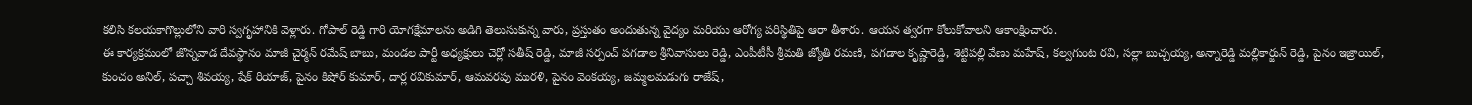కలిసి కలయకాగొల్లులోని వారి స్వగృహానికి వెళ్లారు. గోపాల్ రెడ్డి గారి యోగక్షేమాలను అడిగి తెలుసుకున్న వారు, ప్రస్తుతం అందుతున్న వైద్యం మరియు ఆరోగ్య పరిస్థితిపై ఆరా తీశారు. ఆయన త్వరగా కోలుకోవాలని ఆకాంక్షించారు.
ఈ కార్యక్రమంలో జొన్నవాడ దేవస్థానం మాజీ చైర్మన్ రమేష్ బాబు, మండల పార్టీ అధ్యక్షులు చెర్లో సతీష్ రెడ్డి, మాజీ సర్పంచ్ పగడాల శ్రీనివాసులు రెడ్డి, ఎంపీటీసీ శ్రీమతి జ్యోతి రమణి, పగడాల కృష్ణారెడ్డి, శెట్టిపల్లి వేణు మహేష్, కల్వగుంట రవి, సల్లా బుచ్చయ్య, అన్నారెడ్డి మల్లికార్జున్ రెడ్డి, పైనం ఇజ్రాయిల్, కుంచం అనిల్, పచ్చా శివయ్య, షేక్ రియాజ్, పైనం కిషోర్ కుమార్, దార్ల రవికుమార్, ఆమవరపు మురళి, పైనం వెంకయ్య, జమ్మలమడుగు రాజేష్,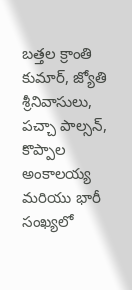బత్తల క్రాంతి కుమార్, జ్యోతి శ్రీనివాసులు, పచ్చా పాల్సన్, కొప్పాల అంకాలయ్య మరియు భారీ సంఖ్యలో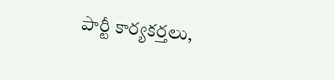పార్టీ కార్యకర్తలు,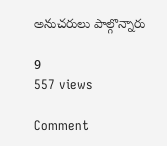అనుచరులు పాల్గొన్నారు

9
557 views

Comment